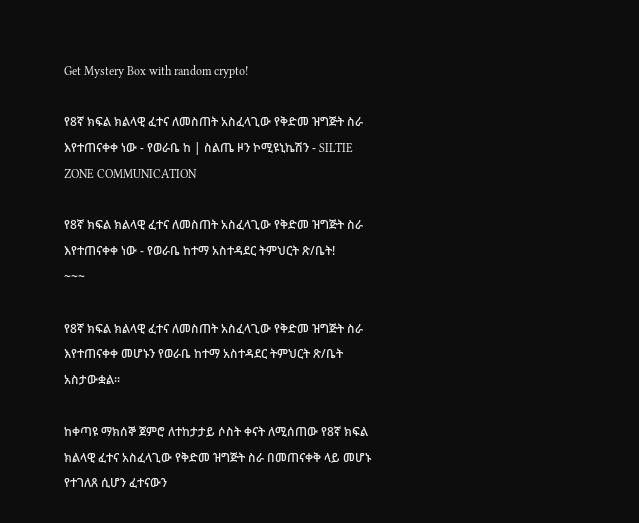Get Mystery Box with random crypto!

የ8ኛ ክፍል ክልላዊ ፈተና ለመስጠት አስፈላጊው የቅድመ ዝግጅት ስራ እየተጠናቀቀ ነው - የወራቤ ከ | ስልጤ ዞን ኮሚዩኒኬሽን - SILTIE ZONE COMMUNICATION

የ8ኛ ክፍል ክልላዊ ፈተና ለመስጠት አስፈላጊው የቅድመ ዝግጅት ስራ እየተጠናቀቀ ነው - የወራቤ ከተማ አስተዳደር ትምህርት ጽ/ቤት!
~~~

የ8ኛ ክፍል ክልላዊ ፈተና ለመስጠት አስፈላጊው የቅድመ ዝግጅት ስራ እየተጠናቀቀ መሆኑን የወራቤ ከተማ አስተዳደር ትምህርት ጽ/ቤት አስታውቋል።

ከቀጣዩ ማክሰኞ ጀምሮ ለተከታታይ ሶስት ቀናት ለሚሰጠው የ8ኛ ክፍል ክልላዊ ፈተና አስፈላጊው የቅድመ ዝግጅት ስራ በመጠናቀቅ ላይ መሆኑ የተገለጸ ሲሆን ፈተናውን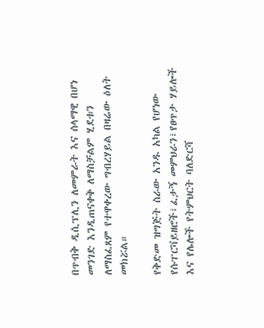በጥብቅ ዲሲፕሊን ለመምራት እና ሰላማዊ በሆነ መንገድ እንዲጠናቀቅ ለማስቻልም ሂደቱን ለማስፈጸም የተዋቀረው ግብረሃይል በዛሬው ዕለት መክሯል።

የቅድመ ዝግጅት ስራው አንዱ አካል የሆነው የሱፐርቫይዘሮች፣ፈታኝ መምህራን፣የፀጥታ ሃይሎች እና የሌሎች የትምህርት ባለድርሻ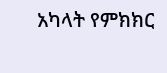አካላት የምክክር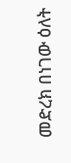መድረክ በነገው ዕለት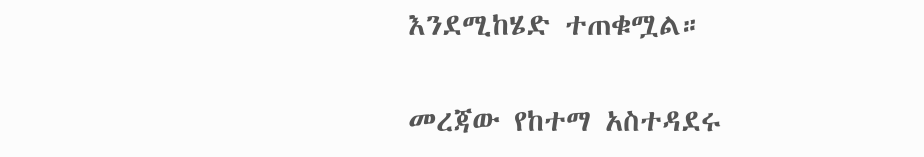እንደሚከሄድ ተጠቁሟል።

መረጃው የከተማ አስተዳደሩ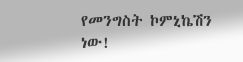የመንግስት ኮምኒኬሽን ነው!